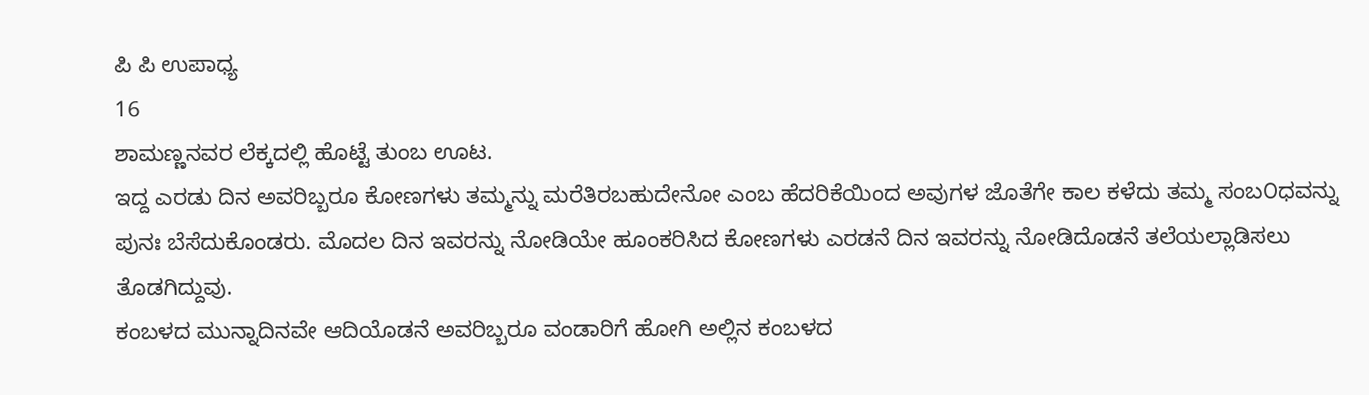ಪಿ ಪಿ ಉಪಾಧ್ಯ
16
ಶಾಮಣ್ಣನವರ ಲೆಕ್ಕದಲ್ಲಿ ಹೊಟ್ಟೆ ತುಂಬ ಊಟ.
ಇದ್ದ ಎರಡು ದಿನ ಅವರಿಬ್ಬರೂ ಕೋಣಗಳು ತಮ್ಮನ್ನು ಮರೆತಿರಬಹುದೇನೋ ಎಂಬ ಹೆದರಿಕೆಯಿಂದ ಅವುಗಳ ಜೊತೆಗೇ ಕಾಲ ಕಳೆದು ತಮ್ಮ ಸಂಬ೦ಧವನ್ನು ಪುನಃ ಬೆಸೆದುಕೊಂಡರು. ಮೊದಲ ದಿನ ಇವರನ್ನು ನೋಡಿಯೇ ಹೂಂಕರಿಸಿದ ಕೋಣಗಳು ಎರಡನೆ ದಿನ ಇವರನ್ನು ನೋಡಿದೊಡನೆ ತಲೆಯಲ್ಲಾಡಿಸಲು ತೊಡಗಿದ್ದುವು.
ಕಂಬಳದ ಮುನ್ನಾದಿನವೇ ಆದಿಯೊಡನೆ ಅವರಿಬ್ಬರೂ ವಂಡಾರಿಗೆ ಹೋಗಿ ಅಲ್ಲಿನ ಕಂಬಳದ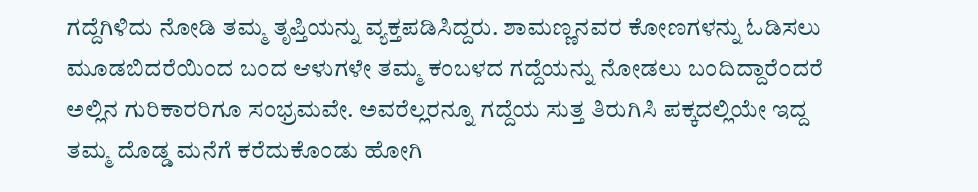ಗದ್ದೆಗಿಳಿದು ನೋಡಿ ತಮ್ಮ ತೃಪ್ತಿಯನ್ನು ವ್ಯಕ್ತಪಡಿಸಿದ್ದರು. ಶಾಮಣ್ಣನವರ ಕೋಣಗಳನ್ನು ಓಡಿಸಲು ಮೂಡಬಿದರೆಯಿಂದ ಬಂದ ಆಳುಗಳೇ ತಮ್ಮ ಕಂಬಳದ ಗದ್ದೆಯನ್ನು ನೋಡಲು ಬಂದಿದ್ದಾರೆ೦ದರೆ ಅಲ್ಲಿನ ಗುರಿಕಾರರಿಗೂ ಸಂಭ್ರಮವೇ. ಅವರೆಲ್ಲರನ್ನೂ ಗದ್ದೆಯ ಸುತ್ತ ತಿರುಗಿಸಿ ಪಕ್ಕದಲ್ಲಿಯೇ ಇದ್ದ ತಮ್ಮ ದೊಡ್ಡ ಮನೆಗೆ ಕರೆದುಕೊಂಡು ಹೋಗಿ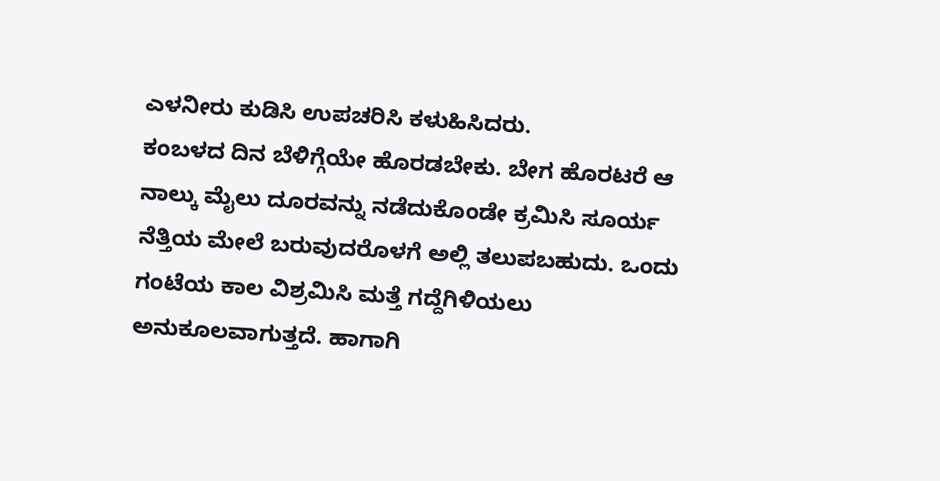ಎಳನೀರು ಕುಡಿಸಿ ಉಪಚರಿಸಿ ಕಳುಹಿಸಿದರು.
ಕಂಬಳದ ದಿನ ಬೆಳಿಗ್ಗೆಯೇ ಹೊರಡಬೇಕು. ಬೇಗ ಹೊರಟರೆ ಆ ನಾಲ್ಕು ಮೈಲು ದೂರವನ್ನು ನಡೆದುಕೊಂಡೇ ಕ್ರಮಿಸಿ ಸೂರ್ಯ ನೆತ್ತಿಯ ಮೇಲೆ ಬರುವುದರೊಳಗೆ ಅಲ್ಲಿ ತಲುಪಬಹುದು. ಒಂದು ಗಂಟೆಯ ಕಾಲ ವಿಶ್ರಮಿಸಿ ಮತ್ತೆ ಗದ್ದೆಗಿಳಿಯಲು ಅನುಕೂಲವಾಗುತ್ತದೆ. ಹಾಗಾಗಿ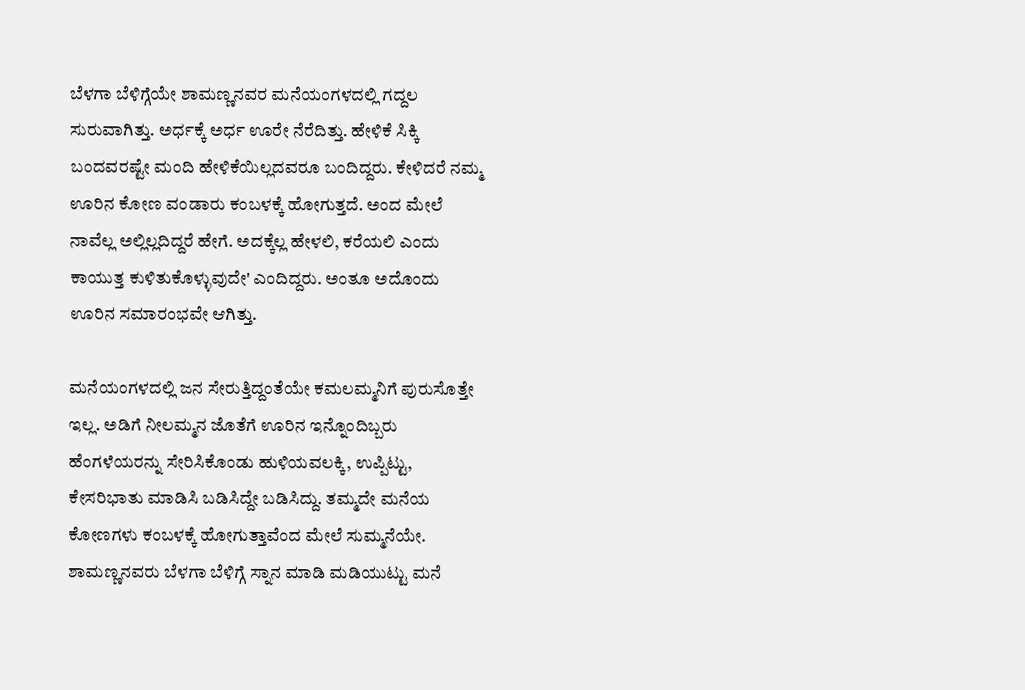ಬೆಳಗಾ ಬೆಳಿಗ್ಗೆಯೇ ಶಾಮಣ್ಣನವರ ಮನೆಯಂಗಳದಲ್ಲಿ ಗದ್ದಲ ಸುರುವಾಗಿತ್ತು. ಅರ್ಧಕ್ಕೆ ಅರ್ಧ ಊರೇ ನೆರೆದಿತ್ತು. ಹೇಳಿಕೆ ಸಿಕ್ಕಿ ಬಂದವರಷ್ಟೇ ಮಂದಿ ಹೇಳಿಕೆಯಿಲ್ಲದವರೂ ಬಂದಿದ್ದರು. ಕೇಳಿದರೆ ನಮ್ಮ ಊರಿನ ಕೋಣ ವಂಡಾರು ಕಂಬಳಕ್ಕೆ ಹೋಗುತ್ತದೆ. ಅಂದ ಮೇಲೆ ನಾವೆಲ್ಲ ಅಲ್ಲಿಲ್ಲದಿದ್ದರೆ ಹೇಗೆ. ಅದಕ್ಕೆಲ್ಲ ಹೇಳಲಿ, ಕರೆಯಲಿ ಎಂದು ಕಾಯುತ್ತ ಕುಳಿತುಕೊಳ್ಳುವುದೇ' ಎಂದಿದ್ದರು. ಅಂತೂ ಅದೊಂದು ಊರಿನ ಸಮಾರಂಭವೇ ಆಗಿತ್ತು.

ಮನೆಯಂಗಳದಲ್ಲಿ ಜನ ಸೇರುತ್ತಿದ್ದಂತೆಯೇ ಕಮಲಮ್ಮನಿಗೆ ಪುರುಸೊತ್ತೇ ಇಲ್ಲ. ಅಡಿಗೆ ನೀಲಮ್ಮನ ಜೊತೆಗೆ ಊರಿನ ಇನ್ನೊಂದಿಬ್ಬರು ಹೆಂಗಳೆಯರನ್ನು ಸೇರಿಸಿಕೊಂಡು ಹುಳಿಯವಲಕ್ಕಿ, ಉಪ್ಪಿಟ್ಟು, ಕೇಸರಿಭಾತು ಮಾಡಿಸಿ ಬಡಿಸಿದ್ದೇ ಬಡಿಸಿದ್ದು. ತಮ್ಮದೇ ಮನೆಯ ಕೋಣಗಳು ಕಂಬಳಕ್ಕೆ ಹೋಗುತ್ತಾವೆಂದ ಮೇಲೆ ಸುಮ್ಮನೆಯೇ. ಶಾಮಣ್ಣನವರು ಬೆಳಗಾ ಬೆಳಿಗ್ಗೆ ಸ್ನಾನ ಮಾಡಿ ಮಡಿಯುಟ್ಟು ಮನೆ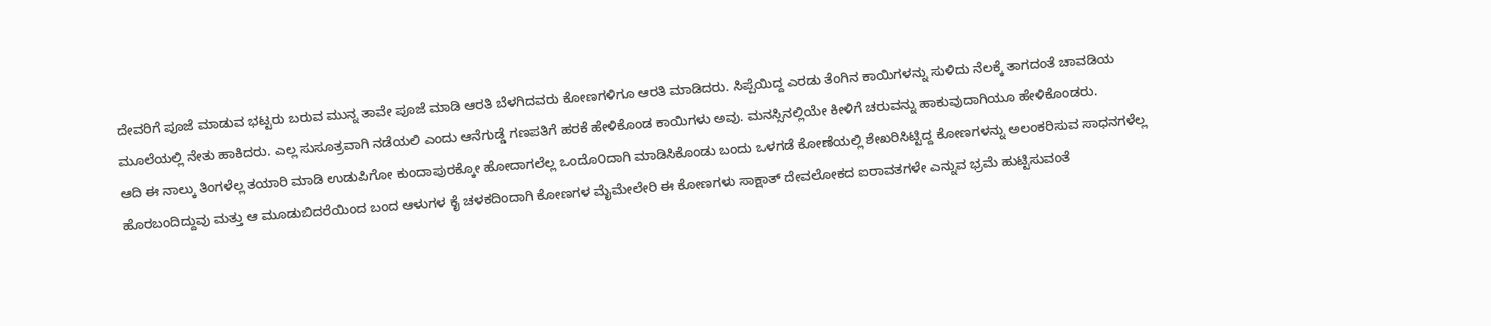ದೇವರಿಗೆ ಪೂಜೆ ಮಾಡುವ ಭಟ್ಟರು ಬರುವ ಮುನ್ನ ತಾವೇ ಪೂಜೆ ಮಾಡಿ ಆರತಿ ಬೆಳಗಿದವರು ಕೋಣಗಳಿಗೂ ಆರತಿ ಮಾಡಿದರು. ಸಿಪ್ಪೆಯಿದ್ದ ಎರಡು ತೆಂಗಿನ ಕಾಯಿಗಳನ್ನು ಸುಳಿದು ನೆಲಕ್ಕೆ ತಾಗದಂತೆ ಚಾವಡಿಯ ಮೂಲೆಯಲ್ಲಿ ನೇತು ಹಾಕಿದರು. ಎಲ್ಲ ಸುಸೂತ್ರವಾಗಿ ನಡೆಯಲಿ ಎಂದು ಆನೆಗುಡ್ಡೆ ಗಣಪತಿಗೆ ಹರಕೆ ಹೇಳಿಕೊಂಡ ಕಾಯಿಗಳು ಅವು. ಮನಸ್ಸಿನಲ್ಲಿಯೇ ಕೀಳಿಗೆ ಚರುವನ್ನು ಹಾಕುವುದಾಗಿಯೂ ಹೇಳಿಕೊಂಡರು.
ಆದಿ ಈ ನಾಲ್ಕು ತಿಂಗಳೆಲ್ಲ ತಯಾರಿ ಮಾಡಿ ಉಡುಪಿಗೋ ಕುಂದಾಪುರಕ್ಕೋ ಹೋದಾಗಲೆಲ್ಲ ಒಂದೊ೦ದಾಗಿ ಮಾಡಿಸಿಕೊಂಡು ಬಂದು ಒಳಗಡೆ ಕೋಣೆಯಲ್ಲಿ ಶೇಖರಿಸಿಟ್ಟಿದ್ದ ಕೋಣಗಳನ್ನು ಅಲಂಕರಿಸುವ ಸಾಧನಗಳೆಲ್ಲ ಹೊರಬಂದಿದ್ದುವು ಮತ್ತು ಆ ಮೂಡುಬಿದರೆಯಿಂದ ಬಂದ ಆಳುಗಳ ಕೈ ಚಳಕದಿಂದಾಗಿ ಕೋಣಗಳ ಮೈಮೇಲೇರಿ ಈ ಕೋಣಗಳು ಸಾಕ್ಷಾತ್ ದೇವಲೋಕದ ಐರಾವತಗಳೇ ಎನ್ನುವ ಭ್ರಮೆ ಹುಟ್ಟಿಸುವಂತೆ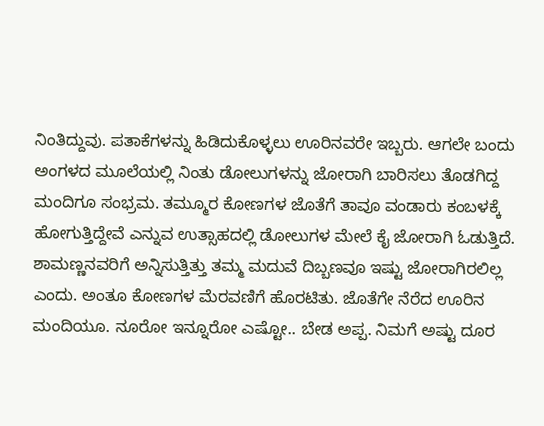ನಿಂತಿದ್ದುವು. ಪತಾಕೆಗಳನ್ನು ಹಿಡಿದುಕೊಳ್ಳಲು ಊರಿನವರೇ ಇಬ್ಬರು. ಆಗಲೇ ಬಂದು ಅಂಗಳದ ಮೂಲೆಯಲ್ಲಿ ನಿಂತು ಡೋಲುಗಳನ್ನು ಜೋರಾಗಿ ಬಾರಿಸಲು ತೊಡಗಿದ್ದ ಮಂದಿಗೂ ಸಂಭ್ರಮ. ತಮ್ಮೂರ ಕೋಣಗಳ ಜೊತೆಗೆ ತಾವೂ ವಂಡಾರು ಕಂಬಳಕ್ಕೆ ಹೋಗುತ್ತಿದ್ದೇವೆ ಎನ್ನುವ ಉತ್ಸಾಹದಲ್ಲಿ ಡೋಲುಗಳ ಮೇಲೆ ಕೈ ಜೋರಾಗಿ ಓಡುತ್ತಿದೆ.
ಶಾಮಣ್ಣನವರಿಗೆ ಅನ್ನಿಸುತ್ತಿತ್ತು ತಮ್ಮ ಮದುವೆ ದಿಬ್ಬಣವೂ ಇಷ್ಟು ಜೋರಾಗಿರಲಿಲ್ಲ ಎಂದು. ಅಂತೂ ಕೋಣಗಳ ಮೆರವಣಿಗೆ ಹೊರಟಿತು. ಜೊತೆಗೇ ನೆರೆದ ಊರಿನ ಮಂದಿಯೂ. ನೂರೋ ಇನ್ನೂರೋ ಎಷ್ಟೋ.. ಬೇಡ ಅಪ್ಪ. ನಿಮಗೆ ಅಷ್ಟು ದೂರ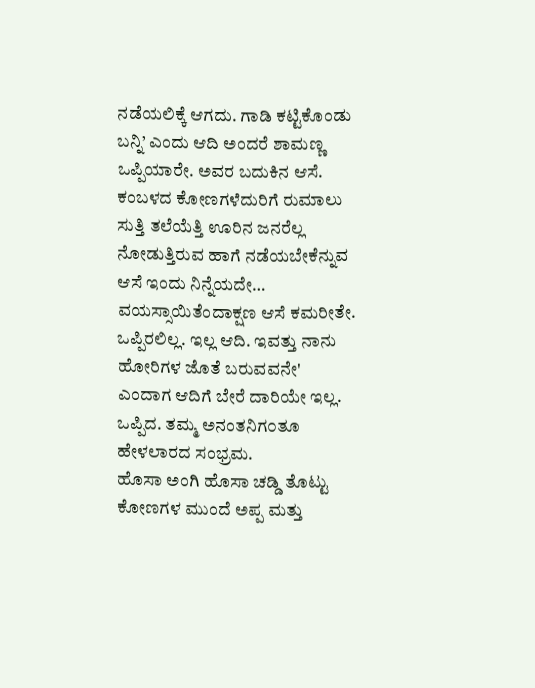ನಡೆಯಲಿಕ್ಕೆ ಆಗದು. ಗಾಡಿ ಕಟ್ಟಿಕೊಂಡು ಬನ್ನಿ’ ಎಂದು ಆದಿ ಅಂದರೆ ಶಾಮಣ್ಣ ಒಪ್ಪಿಯಾರೇ. ಅವರ ಬದುಕಿನ ಆಸೆ. ಕಂಬಳದ ಕೋಣಗಳೆದುರಿಗೆ ರುಮಾಲು ಸುತ್ತಿ ತಲೆಯೆತ್ತಿ ಊರಿನ ಜನರೆಲ್ಲ ನೋಡುತ್ತಿರುವ ಹಾಗೆ ನಡೆಯಬೇಕೆನ್ನುವ ಆಸೆ ಇಂದು ನಿನ್ನೆಯದೇ… ವಯಸ್ಸಾಯಿತೆಂದಾಕ್ಷಣ ಆಸೆ ಕಮರೀತೇ. ಒಪ್ಪಿರಲಿಲ್ಲ. ಇಲ್ಲ ಆದಿ. ಇವತ್ತು ನಾನು ಹೋರಿಗಳ ಜೊತೆ ಬರುವವನೇ' ಎಂದಾಗ ಆದಿಗೆ ಬೇರೆ ದಾರಿಯೇ ಇಲ್ಲ. ಒಪ್ಪಿದ. ತಮ್ಮ ಅನಂತನಿಗ೦ತೂ ಹೇಳಲಾರದ ಸಂಭ್ರಮ.
ಹೊಸಾ ಅಂಗಿ ಹೊಸಾ ಚಡ್ಡಿ ತೊಟ್ಟು ಕೋಣಗಳ ಮುಂದೆ ಅಪ್ಪ ಮತ್ತು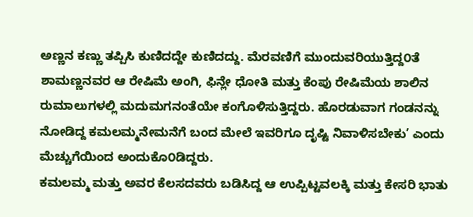ಅಣ್ಣನ ಕಣ್ಣು ತಪ್ಪಿಸಿ ಕುಣಿದದ್ದೇ ಕುಣಿದದ್ದು. ಮೆರವಣಿಗೆ ಮುಂದುವರಿಯುತ್ತಿದ್ದ೦ತೆ ಶಾಮಣ್ಣನವರ ಆ ರೇಷಿಮೆ ಅಂಗಿ, ಫಿನ್ಲೇ ಧೋತಿ ಮತ್ತು ಕೆಂಪು ರೇಷಿಮೆಯ ಶಾಲಿನ ರುಮಾಲುಗಳಲ್ಲಿ ಮದುಮಗನಂತೆಯೇ ಕಂಗೊಳಿಸುತ್ತಿದ್ದರು. ಹೊರಡುವಾಗ ಗಂಡನನ್ನು ನೋಡಿದ್ದ ಕಮಲಮ್ಮನೇಮನೆಗೆ ಬಂದ ಮೇಲೆ ಇವರಿಗೂ ದೃಷ್ಟಿ ನಿವಾಳಿಸಬೇಕು’ ಎಂದು ಮೆಚ್ಚುಗೆಯಿಂದ ಅಂದುಕೊ೦ಡಿದ್ದರು.
ಕಮಲಮ್ಮ ಮತ್ತು ಅವರ ಕೆಲಸದವರು ಬಡಿಸಿದ್ದ ಆ ಉಪ್ಪಿಟ್ಟವಲಕ್ಕಿ ಮತ್ತು ಕೇಸರಿ ಭಾತು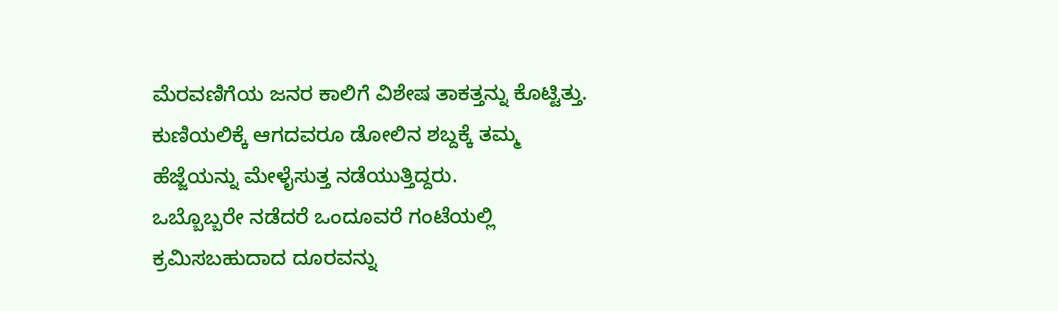ಮೆರವಣಿಗೆಯ ಜನರ ಕಾಲಿಗೆ ವಿಶೇಷ ತಾಕತ್ತನ್ನು ಕೊಟ್ಟಿತ್ತು. ಕುಣಿಯಲಿಕ್ಕೆ ಆಗದವರೂ ಡೋಲಿನ ಶಬ್ದಕ್ಕೆ ತಮ್ಮ ಹೆಜ್ಜೆಯನ್ನು ಮೇಳೈಸುತ್ತ ನಡೆಯುತ್ತಿದ್ದರು.
ಒಬ್ಬೊಬ್ಬರೇ ನಡೆದರೆ ಒಂದೂವರೆ ಗಂಟೆಯಲ್ಲಿ ಕ್ರಮಿಸಬಹುದಾದ ದೂರವನ್ನು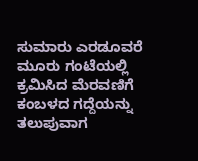ಸುಮಾರು ಎರಡೂವರೆ ಮೂರು ಗಂಟೆಯಲ್ಲಿ ಕ್ರಮಿಸಿದ ಮೆರವಣಿಗೆ ಕಂಬಳದ ಗದ್ದೆಯನ್ನು ತಲುಪುವಾಗ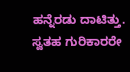ಹನ್ನೆರಡು ದಾಟಿತ್ತು. ಸ್ವತಹ ಗುರಿಕಾರರೇ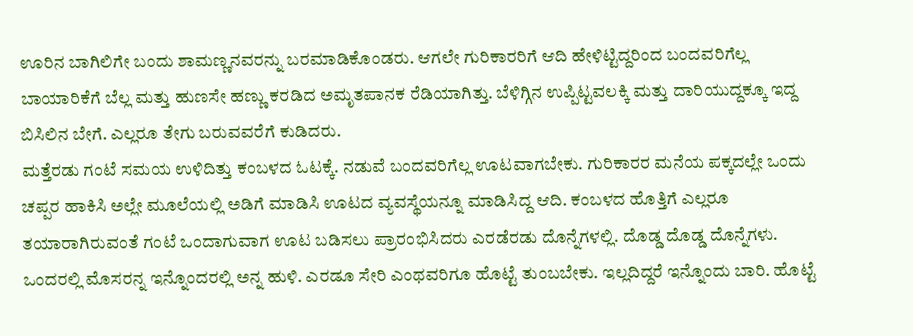ಊರಿನ ಬಾಗಿಲಿಗೇ ಬಂದು ಶಾಮಣ್ಣನವರನ್ನು ಬರಮಾಡಿಕೊಂಡರು. ಆಗಲೇ ಗುರಿಕಾರರಿಗೆ ಆದಿ ಹೇಳಿಟ್ಟಿದ್ದರಿಂದ ಬಂದವರಿಗೆಲ್ಲ ಬಾಯಾರಿಕೆಗೆ ಬೆಲ್ಲ ಮತ್ತು ಹುಣಸೇ ಹಣ್ಣು ಕರಡಿದ ಅಮೃತಪಾನಕ ರೆಡಿಯಾಗಿತ್ತು. ಬೆಳಿಗ್ಗಿನ ಉಪ್ಪಿಟ್ಟವಲಕ್ಕಿ ಮತ್ತು ದಾರಿಯುದ್ದಕ್ಕೂ ಇದ್ದ ಬಿಸಿಲಿನ ಬೇಗೆ. ಎಲ್ಲರೂ ತೇಗು ಬರುವವರೆಗೆ ಕುಡಿದರು.
ಮತ್ತೆರಡು ಗಂಟೆ ಸಮಯ ಉಳಿದಿತ್ತು ಕಂಬಳದ ಓಟಕ್ಕೆ. ನಡುವೆ ಬಂದವರಿಗೆಲ್ಲ ಊಟವಾಗಬೇಕು. ಗುರಿಕಾರರ ಮನೆಯ ಪಕ್ಕದಲ್ಲೇ ಒಂದು ಚಪ್ಪರ ಹಾಕಿಸಿ ಅಲ್ಲೇ ಮೂಲೆಯಲ್ಲಿ ಅಡಿಗೆ ಮಾಡಿಸಿ ಊಟದ ವ್ಯವಸ್ಥೆಯನ್ನೂ ಮಾಡಿಸಿದ್ದ ಆದಿ. ಕಂಬಳದ ಹೊತ್ತಿಗೆ ಎಲ್ಲರೂ ತಯಾರಾಗಿರುವಂತೆ ಗಂಟೆ ಒಂದಾಗುವಾಗ ಊಟ ಬಡಿಸಲು ಪ್ರಾರಂಭಿಸಿದರು ಎರಡೆರಡು ದೊನ್ನೆಗಳಲ್ಲಿ. ದೊಡ್ಡ ದೊಡ್ಡ ದೊನ್ನೆಗಳು. ಒಂದರಲ್ಲಿ ಮೊಸರನ್ನ ಇನ್ನೊಂದರಲ್ಲಿ ಅನ್ನ ಹುಳಿ. ಎರಡೂ ಸೇರಿ ಎಂಥವರಿಗೂ ಹೊಟ್ಟೆ ತುಂಬಬೇಕು. ಇಲ್ಲದಿದ್ದರೆ ಇನ್ನೊಂದು ಬಾರಿ. ಹೊಟ್ಟೆ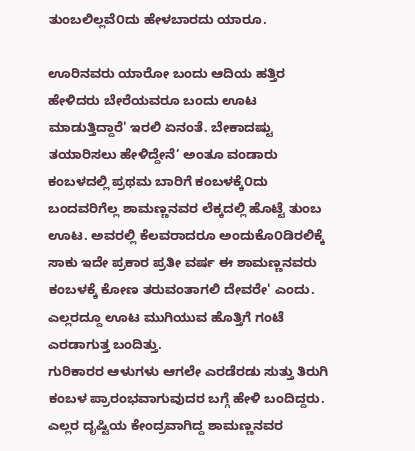ತುಂಬಲಿಲ್ಲವೆ೦ದು ಹೇಳಬಾರದು ಯಾರೂ.

ಊರಿನವರು ಯಾರೋ ಬಂದು ಆದಿಯ ಹತ್ತಿರ ಹೇಳಿದರು ಬೇರೆಯವರೂ ಬಂದು ಊಟ ಮಾಡುತ್ತಿದ್ದಾರೆ' ಇರಲಿ ಏನಂತೆ. ಬೇಕಾದಷ್ಟು ತಯಾರಿಸಲು ಹೇಳಿದ್ದೇನೆ’ ಅಂತೂ ವಂಡಾರು ಕಂಬಳದಲ್ಲಿ ಪ್ರಥಮ ಬಾರಿಗೆ ಕಂಬಳಕ್ಕೆ೦ದು ಬಂದವರಿಗೆಲ್ಲ ಶಾಮಣ್ಣನವರ ಲೆಕ್ಕದಲ್ಲಿ ಹೊಟ್ಟೆ ತುಂಬ ಊಟ. ಅವರಲ್ಲಿ ಕೆಲವರಾದರೂ ಅಂದುಕೊ೦ಡಿರಲಿಕ್ಕೆ ಸಾಕು ಇದೇ ಪ್ರಕಾರ ಪ್ರತೀ ವರ್ಷ ಈ ಶಾಮಣ್ಣನವರು ಕಂಬಳಕ್ಕೆ ಕೋಣ ತರುವಂತಾಗಲಿ ದೇವರೇ' ಎಂದು. ಎಲ್ಲರದ್ದೂ ಊಟ ಮುಗಿಯುವ ಹೊತ್ತಿಗೆ ಗಂಟೆ ಎರಡಾಗುತ್ತ ಬಂದಿತ್ತು.
ಗುರಿಕಾರರ ಆಳುಗಳು ಆಗಲೇ ಎರಡೆರಡು ಸುತ್ತು ತಿರುಗಿ ಕಂಬಳ ಪ್ರಾರಂಭವಾಗುವುದರ ಬಗ್ಗೆ ಹೇಳಿ ಬಂದಿದ್ದರು. ಎಲ್ಲರ ದೃಷ್ಟಿಯ ಕೇಂದ್ರವಾಗಿದ್ದ ಶಾಮಣ್ಣನವರ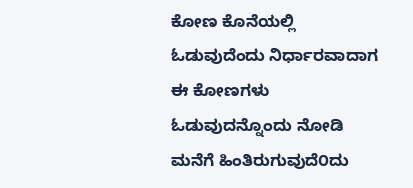ಕೋಣ ಕೊನೆಯಲ್ಲಿ ಓಡುವುದೆಂದು ನಿರ್ಧಾರವಾದಾಗ ಈ ಕೋಣಗಳು ಓಡುವುದನ್ನೊಂದು ನೋಡಿ ಮನೆಗೆ ಹಿಂತಿರುಗುವುದೆ೦ದು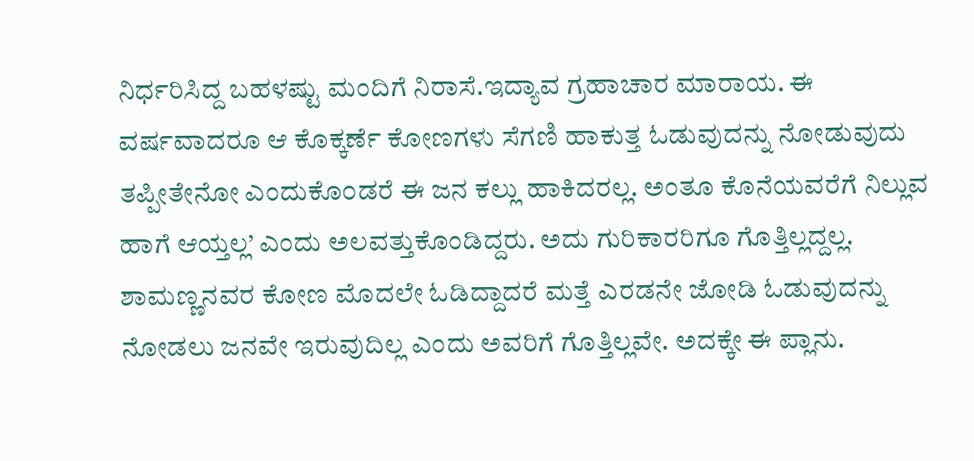ನಿರ್ಧರಿಸಿದ್ದ ಬಹಳಷ್ಟು ಮಂದಿಗೆ ನಿರಾಸೆ.ಇದ್ಯಾವ ಗ್ರಹಾಚಾರ ಮಾರಾಯ. ಈ ವರ್ಷವಾದರೂ ಆ ಕೊಕ್ಕರ್ಣೆ ಕೋಣಗಳು ಸೆಗಣಿ ಹಾಕುತ್ತ ಓಡುವುದನ್ನು ನೋಡುವುದು ತಪ್ಪೀತೇನೋ ಎಂದುಕೊ೦ಡರೆ ಈ ಜನ ಕಲ್ಲು ಹಾಕಿದರಲ್ಲ. ಅಂತೂ ಕೊನೆಯವರೆಗೆ ನಿಲ್ಲುವ ಹಾಗೆ ಆಯ್ತಲ್ಲ’ ಎಂದು ಅಲವತ್ತುಕೊಂಡಿದ್ದರು. ಅದು ಗುರಿಕಾರರಿಗೂ ಗೊತ್ತಿಲ್ಲದ್ದಲ್ಲ. ಶಾಮಣ್ಣನವರ ಕೋಣ ಮೊದಲೇ ಓಡಿದ್ದಾದರೆ ಮತ್ತೆ ಎರಡನೇ ಜೋಡಿ ಓಡುವುದನ್ನು ನೋಡಲು ಜನವೇ ಇರುವುದಿಲ್ಲ ಎಂದು ಅವರಿಗೆ ಗೊತ್ತಿಲ್ಲವೇ. ಅದಕ್ಕೇ ಈ ಪ್ಲಾನು.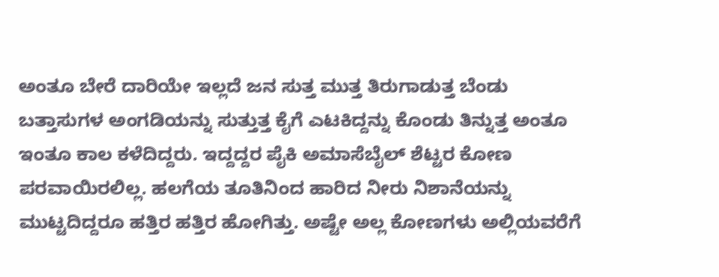ಅಂತೂ ಬೇರೆ ದಾರಿಯೇ ಇಲ್ಲದೆ ಜನ ಸುತ್ತ ಮುತ್ತ ತಿರುಗಾಡುತ್ತ ಬೆಂಡು ಬತ್ತಾಸುಗಳ ಅಂಗಡಿಯನ್ನು ಸುತ್ತುತ್ತ ಕೈಗೆ ಎಟಕಿದ್ದನ್ನು ಕೊಂಡು ತಿನ್ನುತ್ತ ಅಂತೂ ಇಂತೂ ಕಾಲ ಕಳೆದಿದ್ದರು. ಇದ್ದದ್ದರ ಪೈಕಿ ಅಮಾಸೆಬೈಲ್ ಶೆಟ್ಟರ ಕೋಣ ಪರವಾಯಿರಲಿಲ್ಲ. ಹಲಗೆಯ ತೂತಿನಿಂದ ಹಾರಿದ ನೀರು ನಿಶಾನೆಯನ್ನು ಮುಟ್ಟದಿದ್ದರೂ ಹತ್ತಿರ ಹತ್ತಿರ ಹೋಗಿತ್ತು. ಅಷ್ಟೇ ಅಲ್ಲ ಕೋಣಗಳು ಅಲ್ಲಿಯವರೆಗೆ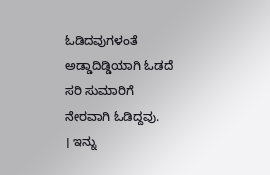ಓಡಿದವುಗಳಂತೆ ಅಡ್ಡಾದಿಡ್ಡಿಯಾಗಿ ಓಡದೆ ಸರಿ ಸುಮಾರಿಗೆ ನೇರವಾಗಿ ಓಡಿದ್ದವು.
। ಇನ್ನು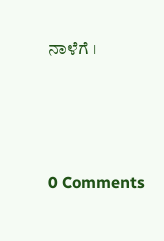ನಾಳೆಗೆ ।






0 Comments